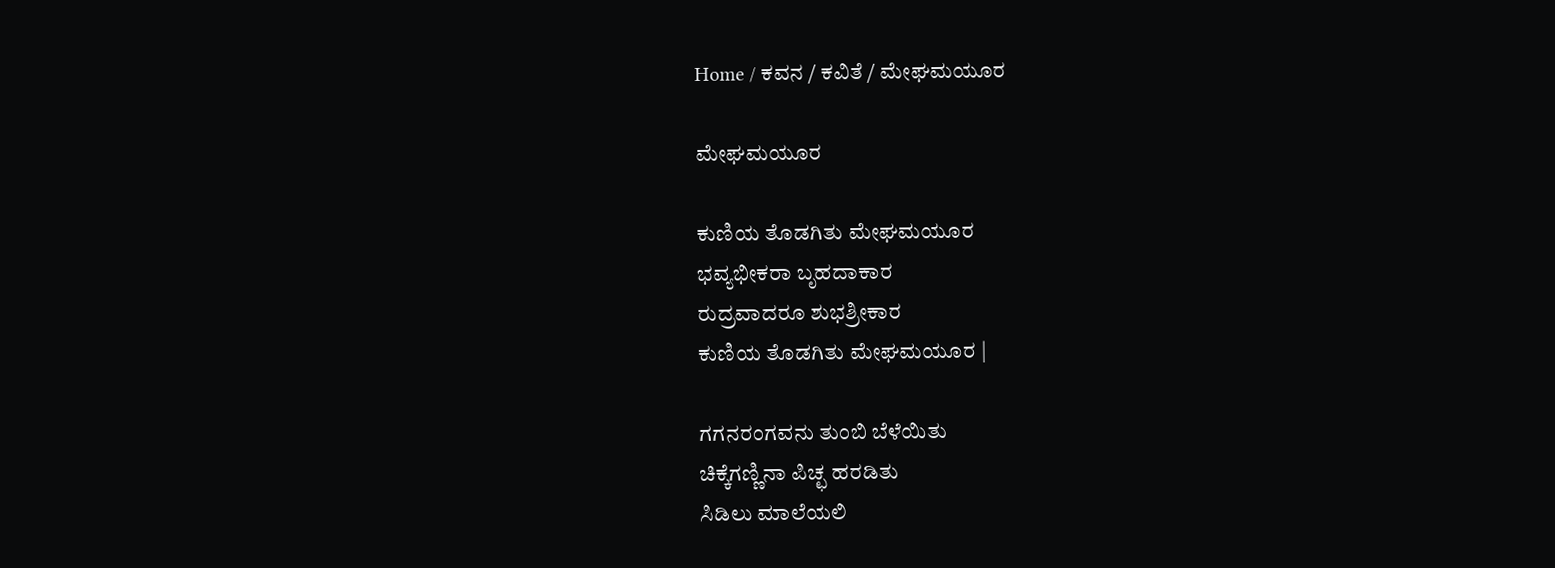Home / ಕವನ / ಕವಿತೆ / ಮೇಘಮಯೂರ

ಮೇಘಮಯೂರ

ಕುಣಿಯ ತೊಡಗಿತು ಮೇಘಮಯೂರ
ಭವ್ಯಭೀಕರಾ ಬೃಹದಾಕಾರ
ರುದ್ರವಾದರೂ ಶುಭಶ್ರೀಕಾರ
ಕುಣಿಯ ತೊಡಗಿತು ಮೇಘಮಯೂರ |

ಗಗನರಂಗವನು ತುಂಬಿ ಬೆಳೆಯಿತು
ಚಿಕ್ಕೆಗಣ್ಣಿನಾ ಪಿಚ್ಛ ಹರಡಿತು
ಸಿಡಿಲು ಮಾಲೆಯಲಿ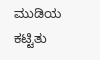ಮುಡಿಯ ಕಟ್ಟಿತು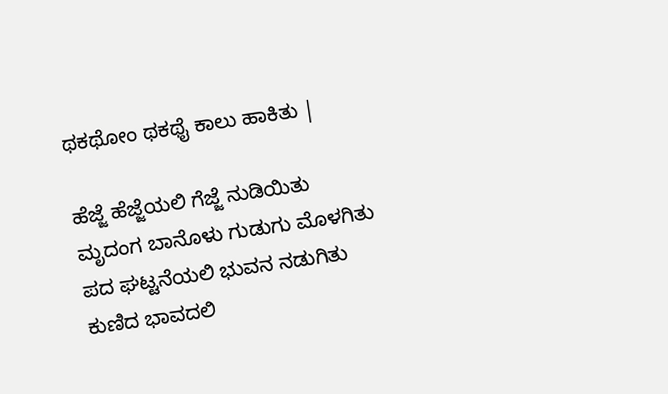ಥಕಥೋಂ ಥಕಥೈ ಕಾಲು ಹಾಕಿತು |

ಹೆಜ್ಜೆ ಹೆಜ್ಜೆಯಲಿ ಗೆಜ್ಜೆ ನುಡಿಯಿತು
ಮೃದಂಗ ಬಾನೊಳು ಗುಡುಗು ಮೊಳಗಿತು
ಪದ ಘಟ್ಟನೆಯಲಿ ಭುವನ ನಡುಗಿತು
ಕುಣಿದ ಭಾವದಲಿ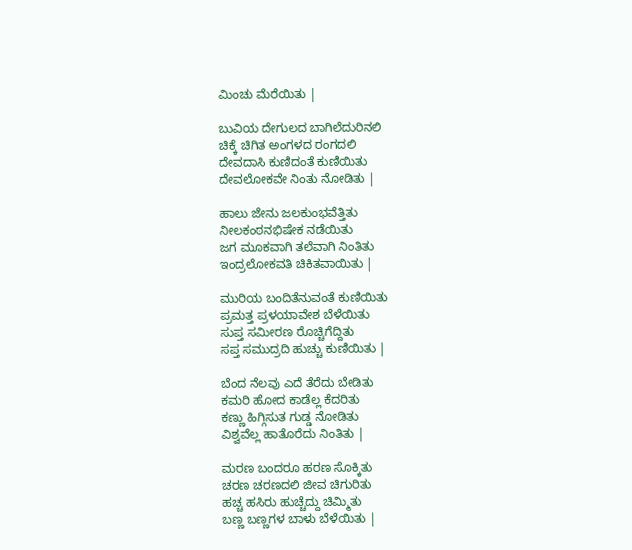ಮಿಂಚು ಮೆರೆಯಿತು |

ಬುವಿಯ ದೇಗುಲದ ಬಾಗಿಲೆದುರಿನಲಿ
ಚಿಕ್ಕೆ ಚಿಗಿತ ಅಂಗಳದ ರಂಗದಲಿ
ದೇವದಾಸಿ ಕುಣಿದಂತೆ ಕುಣಿಯಿತು
ದೇವಲೋಕವೇ ನಿಂತು ನೋಡಿತು |

ಹಾಲು ಜೇನು ಜಲಕುಂಭವೆತ್ತಿತು
ನೀಲಕಂಠನಭಿಷೇಕ ನಡೆಯಿತು
ಜಗ ಮೂಕವಾಗಿ ತಲೆವಾಗಿ ನಿಂತಿತು
ಇಂದ್ರಲೋಕವತಿ ಚಿಕಿತವಾಯಿತು |

ಮುರಿಯ ಬಂದಿತೆನುವಂತೆ ಕುಣಿಯಿತು
ಪ್ರಮತ್ತ ಪ್ರಳಯಾವೇಶ ಬೆಳೆಯಿತು
ಸುಪ್ತ ಸಮೀರಣ ರೊಚ್ಚಿಗೆದ್ದಿತು
ಸಪ್ತ ಸಮುದ್ರದಿ ಹುಚ್ಚು ಕುಣಿಯಿತು |

ಬೆಂದ ನೆಲವು ಎದೆ ತೆರೆದು ಬೇಡಿತು
ಕಮರಿ ಹೋದ ಕಾಡೆಲ್ಲ ಕೆದರಿತು
ಕಣ್ಣು ಹಿಗ್ಗಿಸುತ ಗುಡ್ಡ ನೋಡಿತು
ವಿಶ್ವವೆಲ್ಲ ಹಾತೊರೆದು ನಿಂತಿತು |

ಮರಣ ಬಂದರೂ ಹರಣ ಸೊಕ್ಕಿತು
ಚರಣ ಚರಣದಲಿ ಜೀವ ಚಿಗುರಿತು
ಹಚ್ಚ ಹಸಿರು ಹುಚ್ಚೆದ್ದು ಚಿಮ್ಮಿತು
ಬಣ್ಣ ಬಣ್ಣಗಳ ಬಾಳು ಬೆಳೆಯಿತು |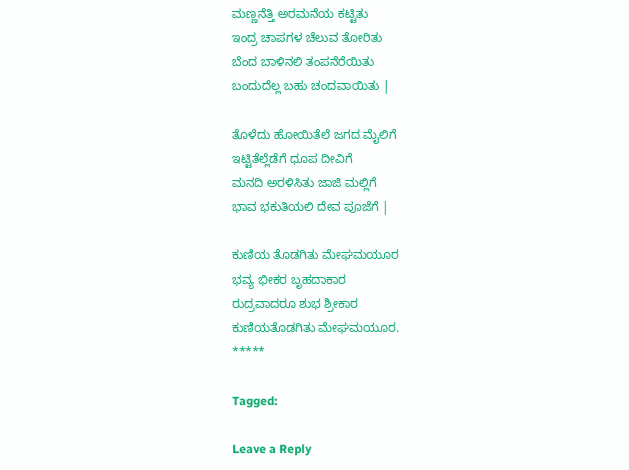ಮಣ್ಣನೆತ್ತಿ ಅರಮನೆಯ ಕಟ್ಟಿತು
ಇಂದ್ರ ಚಾಪಗಳ ಚೆಲುವ ತೋರಿತು
ಬೆಂದ ಬಾಳಿನಲಿ ತಂಪನೆರೆಯಿತು
ಬಂದುದೆಲ್ಲ ಬಹು ಚಂದವಾಯಿತು |

ತೊಳೆದು ಹೋಯಿತೆಲೆ ಜಗದ ಮೈಲಿಗೆ
ಇಟ್ಟಿತೆಲ್ಲೆಡೆಗೆ ಧೂಪ ದೀವಿಗೆ
ಮನದಿ ಅರಳಿಸಿತು ಜಾಜಿ ಮಲ್ಲಿಗೆ
ಭಾವ ಭಕುತಿಯಲಿ ದೇವ ಪೂಜೆಗೆ |

ಕುಣಿಯ ತೊಡಗಿತು ಮೇಘಮಯೂರ
ಭವ್ಯ ಭೀಕರ ಬೃಹದಾಕಾರ
ರುದ್ರವಾದರೂ ಶುಭ ಶ್ರೀಕಾರ
ಕುಣಿಯತೊಡಗಿತು ಮೇಘಮಯೂರ.
*****

Tagged:

Leave a Reply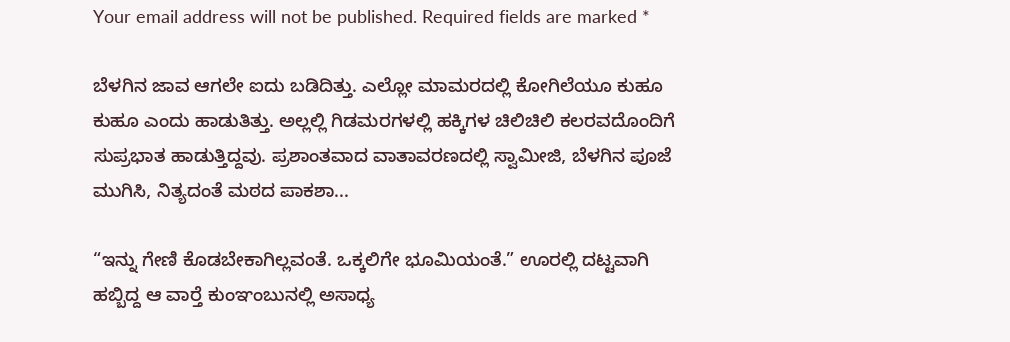Your email address will not be published. Required fields are marked *

ಬೆಳಗಿನ ಜಾವ ಆಗಲೇ ಐದು ಬಡಿದಿತ್ತು. ಎಲ್ಲೋ ಮಾಮರದಲ್ಲಿ ಕೋಗಿಲೆಯೂ ಕುಹೂ ಕುಹೂ ಎಂದು ಹಾಡುತಿತ್ತು. ಅಲ್ಲಲ್ಲಿ ಗಿಡಮರಗಳಲ್ಲಿ ಹಕ್ಕಿಗಳ ಚಿಲಿಚಿಲಿ ಕಲರವದೊಂದಿಗೆ ಸುಪ್ರಭಾತ ಹಾಡುತ್ತಿದ್ದವು. ಪ್ರಶಾಂತವಾದ ವಾತಾವರಣದಲ್ಲಿ ಸ್ವಾಮೀಜಿ, ಬೆಳಗಿನ ಪೂಜೆ ಮುಗಿಸಿ, ನಿತ್ಯದಂತೆ ಮಠದ ಪಾಕಶಾ...

“ಇನ್ನು ಗೇಣಿ ಕೊಡಬೇಕಾಗಿಲ್ಲವಂತೆ. ಒಕ್ಕಲಿಗೇ ಭೂಮಿಯಂತೆ.” ಊರಲ್ಲಿ ದಟ್ಟವಾಗಿ ಹಬ್ಬಿದ್ದ ಆ ವಾರ್‍ತೆ ಕುಂಞಂಬುನಲ್ಲಿ ಅಸಾಧ್ಯ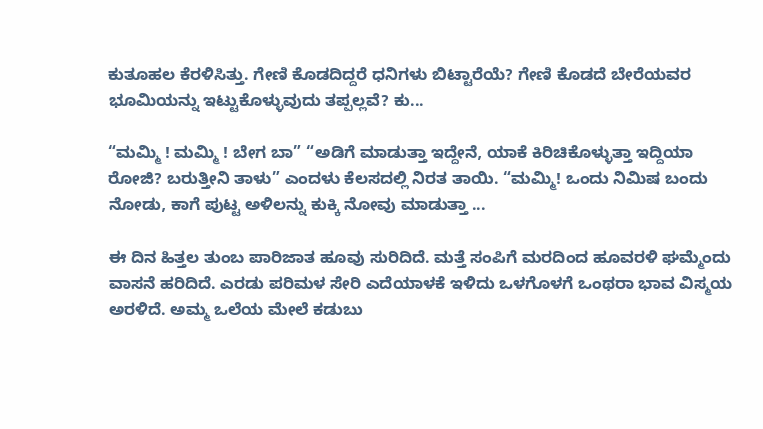ಕುತೂಹಲ ಕೆರಳಿಸಿತ್ತು. ಗೇಣಿ ಕೊಡದಿದ್ದರೆ ಧನಿಗಳು ಬಿಟ್ಟಾರೆಯೆ? ಗೇಣಿ ಕೊಡದೆ ಬೇರೆಯವರ ಭೂಮಿಯನ್ನು ಇಟ್ಟುಕೊಳ್ಳುವುದು ತಪ್ಪಲ್ಲವೆ? ಕು...

“ಮಮ್ಮಿ ! ಮಮ್ಮಿ ! ಬೇಗ ಬಾ” “ಅಡಿಗೆ ಮಾಡುತ್ತಾ ಇದ್ದೇನೆ, ಯಾಕೆ ಕಿರಿಚಿಕೊಳ್ಳುತ್ತಾ ಇದ್ದಿಯಾ ರೋಜಿ? ಬರುತ್ತೀನಿ ತಾಳು” ಎಂದಳು ಕೆಲಸದಲ್ಲಿ ನಿರತ ತಾಯಿ. “ಮಮ್ಮಿ! ಒಂದು ನಿಮಿಷ ಬಂದು ನೋಡು, ಕಾಗೆ ಪುಟ್ಟ ಅಳಿಲನ್ನು ಕುಕ್ಕಿ ನೋವು ಮಾಡುತ್ತಾ ...

ಈ ದಿನ ಹಿತ್ತಲ ತುಂಬ ಪಾರಿಜಾತ ಹೂವು ಸುರಿದಿದೆ. ಮತ್ತೆ ಸಂಪಿಗೆ ಮರದಿಂದ ಹೂವರಳಿ ಘಮ್ಮೆಂದು ವಾಸನೆ ಹರಿದಿದೆ. ಎರಡು ಪರಿಮಳ ಸೇರಿ ಎದೆಯಾಳಕೆ ಇಳಿದು ಒಳಗೊಳಗೆ ಒಂಥರಾ ಭಾವ ವಿಸ್ಮಯ ಅರಳಿದೆ. ಅಮ್ಮ ಒಲೆಯ ಮೇಲೆ ಕಡುಬು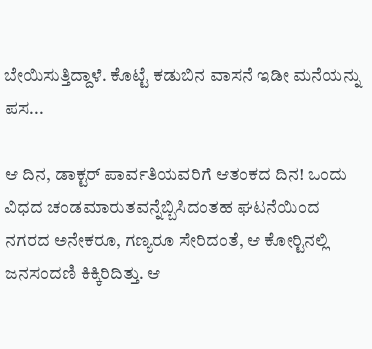ಬೇಯಿಸುತ್ತಿದ್ದಾಳೆ. ಕೊಟ್ಟೆ ಕಡುಬಿನ ವಾಸನೆ ಇಡೀ ಮನೆಯನ್ನು ಪಸ...

ಆ ದಿನ, ಡಾಕ್ಟರ್ ಪಾರ್ವತಿಯವರಿಗೆ ಆತಂಕದ ದಿನ! ಒಂದು ವಿಧದ ಚಂಡಮಾರುತವನ್ನೆಬ್ಬಿಸಿದಂತಹ ಘಟನೆಯಿಂದ ನಗರದ ಅನೇಕರೂ, ಗಣ್ಯರೂ ಸೇರಿದಂತೆ, ಆ ಕೋರ್‍ಟಿನಲ್ಲಿ ಜನಸಂದಣಿ ಕಿಕ್ಕಿರಿದಿತ್ತು. ಆ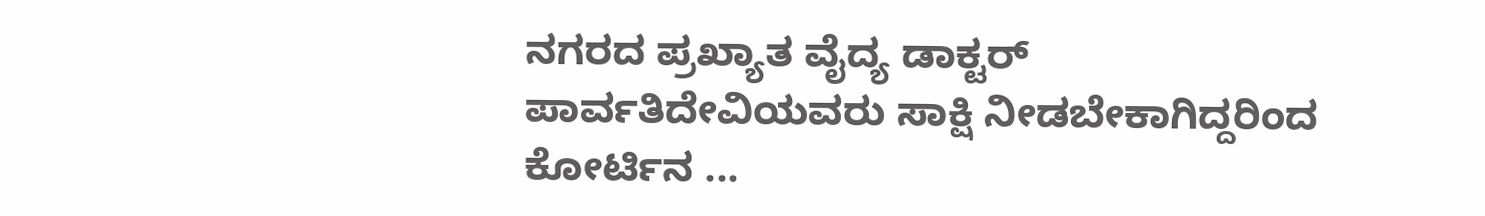ನಗರದ ಪ್ರಖ್ಯಾತ ವೈದ್ಯ ಡಾಕ್ಟರ್ ಪಾರ್ವತಿದೇವಿಯವರು ಸಾಕ್ಷಿ ನೀಡಬೇಕಾಗಿದ್ದರಿಂದ ಕೋರ್ಟಿನ ...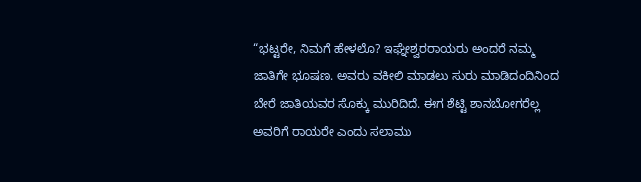“ಭಟ್ಟರೇ, ನಿಮಗೆ ಹೇಳಲೊ? ಇಘ್ನೇಶ್ವರರಾಯರು ಅಂದರೆ ನಮ್ಮ ಜಾತಿಗೇ ಭೂಷಣ. ಅವರು ವಕೀಲಿ ಮಾಡಲು ಸುರು ಮಾಡಿದಂದಿನಿಂದ ಬೇರೆ ಜಾತಿಯವರ ಸೊಕ್ಕು ಮುರಿದಿದೆ. ಈಗ ಶೆಟ್ಟಿ ಶಾನಬೋಗರೆಲ್ಲ ಅವರಿಗೆ ರಾಯರೇ ಎಂದು ಸಲಾಮು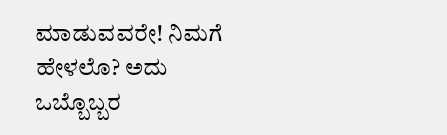ಮಾಡುವವರೇ! ನಿಮಗೆ ಹೇಳಲೊ? ಅದು ಒಬ್ಬೊಬ್ಬರ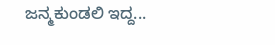ಜನ್ಮಕುಂಡಲಿ ಇದ್ದ...